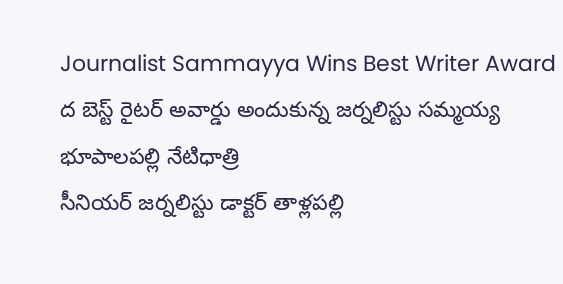Journalist Sammayya Wins Best Writer Award
ద బెస్ట్ రైటర్ అవార్డు అందుకున్న జర్నలిస్టు సమ్మయ్య
భూపాలపల్లి నేటిధాత్రి
సీనియర్ జర్నలిస్టు డాక్టర్ తాళ్లపల్లి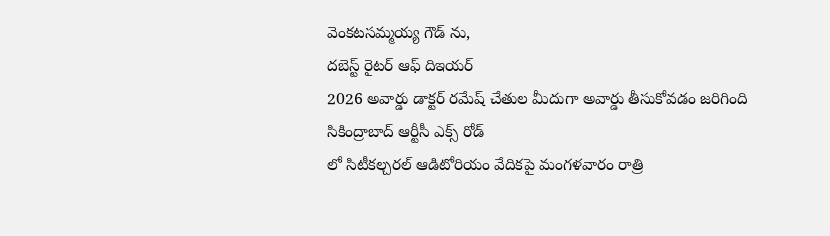వెంకటసమ్మయ్య గౌడ్ ను,
దబెస్ట్ రైటర్ ఆఫ్ దిఇయర్
2026 అవార్డు డాక్టర్ రమేష్ చేతుల మీదుగా అవార్డు తీసుకోవడం జరిగింది సికింద్రాబాద్ ఆర్టీసీ ఎక్స్ రోడ్
లో సిటీకల్చరల్ ఆడిటోరియం వేదికపై మంగళవారం రాత్రి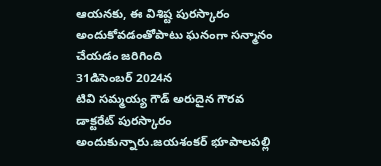ఆయనకు, ఈ విశిష్ట పురస్కారం అందుకోవడంతోపాటు ఘనంగా సన్మానం చేయడం జరిగింది
31డిసెంబర్ 2024న
టివి సమ్మయ్య గౌడ్ అరుదైన గౌరవ డాక్టరేట్ పురస్కారం అందుకున్నారు.జయశంకర్ భూపాలపల్లి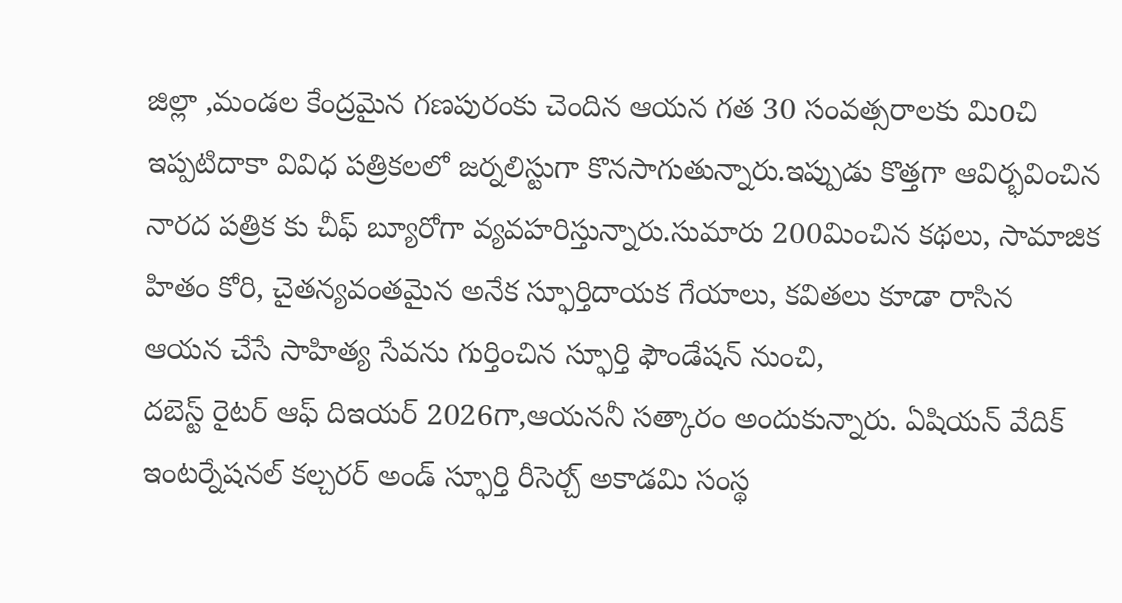జిల్లా ,మండల కేంద్రమైన గణపురంకు చెందిన ఆయన గత 30 సంవత్సరాలకు మిoచి ఇప్పటిదాకా వివిధ పత్రికలలో జర్నలిస్టుగా కొనసాగుతున్నారు.ఇప్పుడు కొత్తగా ఆవిర్భవించిన నారద పత్రిక కు చీఫ్ బ్యూరోగా వ్యవహరిస్తున్నారు.సుమారు 200మించిన కథలు, సామాజిక హితం కోరి, చైతన్యవంతమైన అనేక స్ఫూర్తిదాయక గేయాలు, కవితలు కూడా రాసిన
ఆయన చేసే సాహిత్య సేవను గుర్తించిన స్ఫూర్తి ఫౌండేషన్ నుంచి,
దబెస్ట్ రైటర్ ఆఫ్ దిఇయర్ 2026గా,ఆయననీ సత్కారం అందుకున్నారు. ఏషియన్ వేదిక్ ఇంటర్నేషనల్ కల్చరర్ అండ్ స్ఫూర్తి రీసెర్చ్ అకాడమి సంస్థ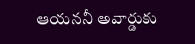ఆయననీ అవార్డుకు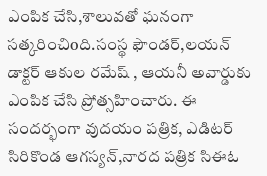ఎంపిక చేసి,శాలువతో ఘనంగా సత్కరించిoది.సంస్థ ఫౌండర్,లయన్ డాక్టర్ ఆకుల రమేష్ , ఆయనీ అవార్డుకు ఎంపిక చేసి ప్రోత్సహించారు. ఈ సందర్భంగా వుదయం పత్రిక, ఎడిటర్ సిరికొండ ఆగస్యన్,నారద పత్రిక సిఈఓ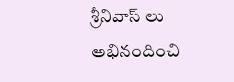శ్రీనివాస్ లు అభినందించి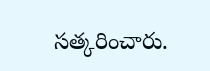సత్కరించారు.